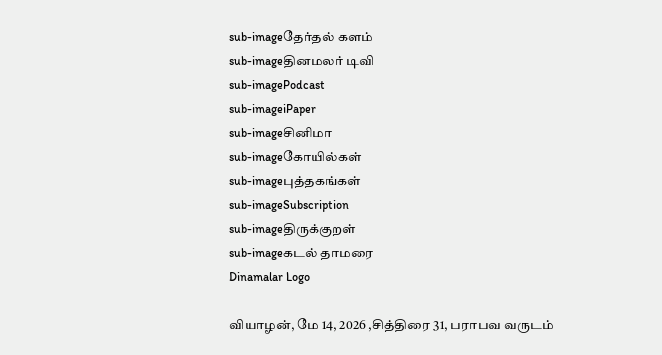sub-imageதேர்தல் களம்
sub-imageதினமலர் டிவி
sub-imagePodcast
sub-imageiPaper
sub-imageசினிமா
sub-imageகோயில்கள்
sub-imageபுத்தகங்கள்
sub-imageSubscription
sub-imageதிருக்குறள்
sub-imageகடல் தாமரை
Dinamalar Logo

வியாழன், மே 14, 2026 ,சித்திரை 31, பராபவ வருடம்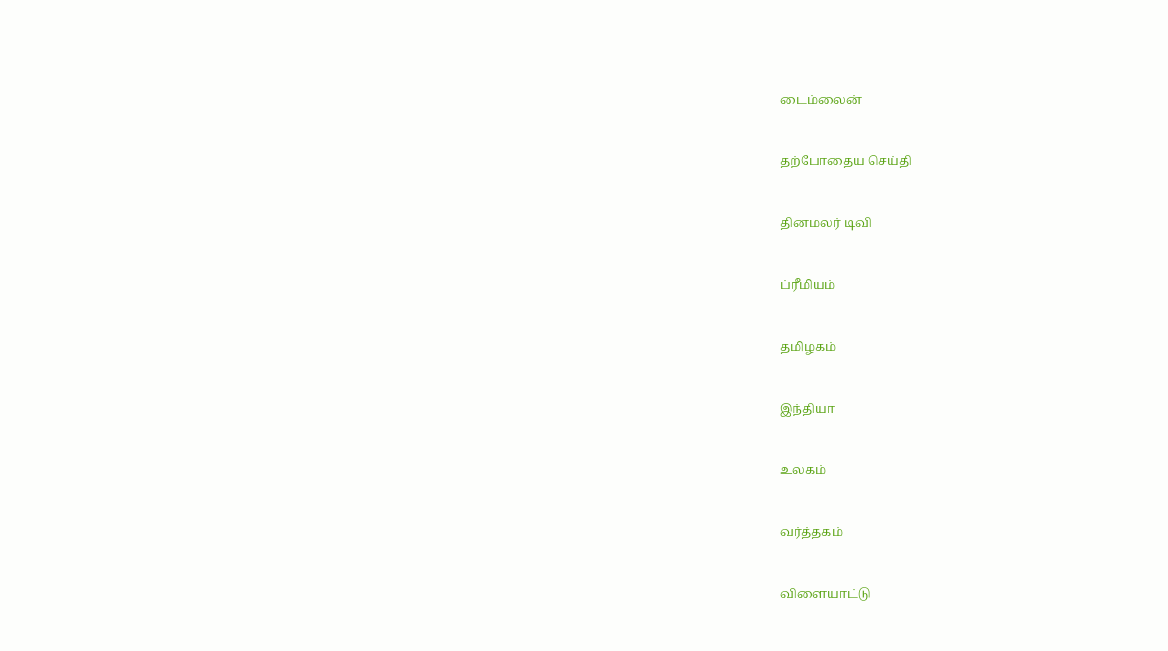டைம்லைன்


தற்போதைய செய்தி


தினமலர் டிவி


ப்ரீமியம்


தமிழகம்


இந்தியா


உலகம்


வர்த்தகம்


விளையாட்டு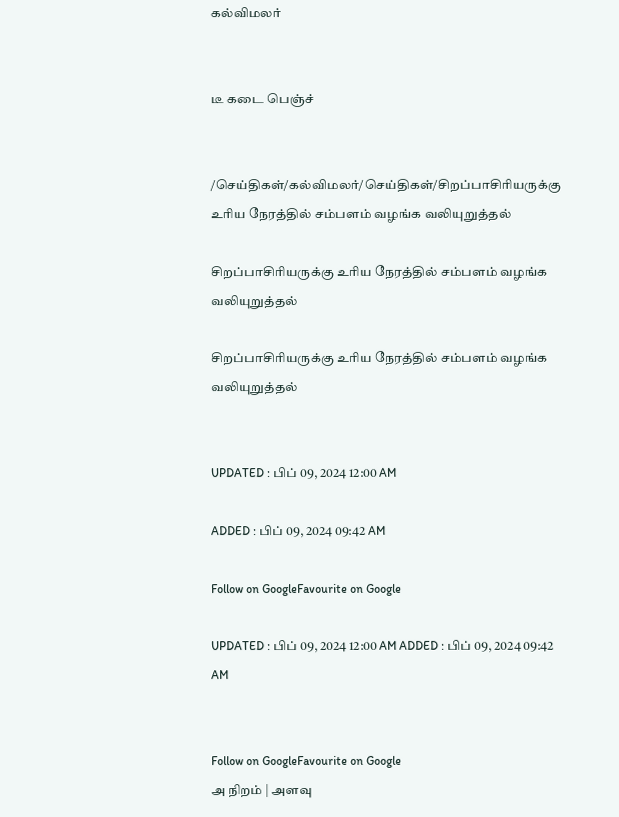கல்விமலர்


டீ கடை பெஞ்ச்


/செய்திகள்/கல்விமலர்/செய்திகள்/சிறப்பாசிரியருக்கு உரிய நேரத்தில் சம்பளம் வழங்க வலியுறுத்தல்

சிறப்பாசிரியருக்கு உரிய நேரத்தில் சம்பளம் வழங்க வலியுறுத்தல்

சிறப்பாசிரியருக்கு உரிய நேரத்தில் சம்பளம் வழங்க வலியுறுத்தல்


UPDATED : பிப் 09, 2024 12:00 AM

ADDED : பிப் 09, 2024 09:42 AM

Follow on GoogleFavourite on Google

UPDATED : பிப் 09, 2024 12:00 AM ADDED : பிப் 09, 2024 09:42 AM


Follow on GoogleFavourite on Google
அ நிறம் | அளவு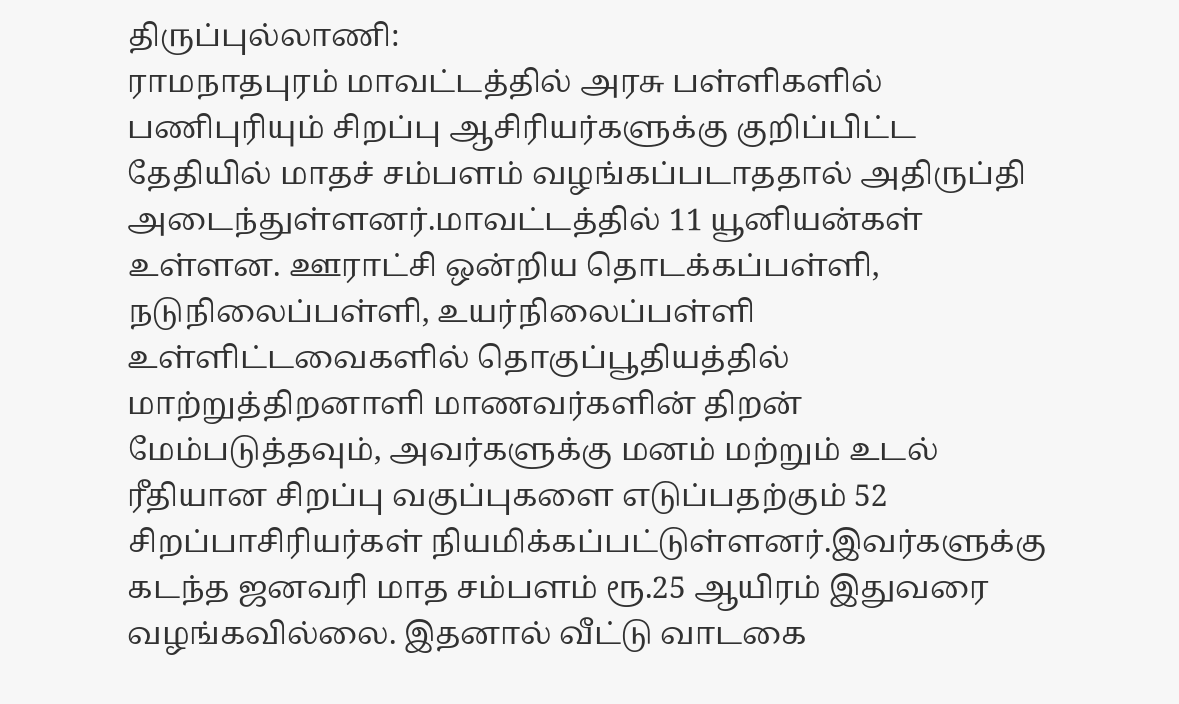திருப்புல்லாணி:
ராமநாதபுரம் மாவட்டத்தில் அரசு பள்ளிகளில் பணிபுரியும் சிறப்பு ஆசிரியர்களுக்கு குறிப்பிட்ட தேதியில் மாதச் சம்பளம் வழங்கப்படாததால் அதிருப்தி அடைந்துள்ளனர்.மாவட்டத்தில் 11 யூனியன்கள் உள்ளன. ஊராட்சி ஒன்றிய தொடக்கப்பள்ளி, நடுநிலைப்பள்ளி, உயர்நிலைப்பள்ளி உள்ளிட்டவைகளில் தொகுப்பூதியத்தில் மாற்றுத்திறனாளி மாணவர்களின் திறன் மேம்படுத்தவும், அவர்களுக்கு மனம் மற்றும் உடல் ரீதியான சிறப்பு வகுப்புகளை எடுப்பதற்கும் 52 சிறப்பாசிரியர்கள் நியமிக்கப்பட்டுள்ளனர்.இவர்களுக்கு கடந்த ஜனவரி மாத சம்பளம் ரூ.25 ஆயிரம் இதுவரை வழங்கவில்லை. இதனால் வீட்டு வாடகை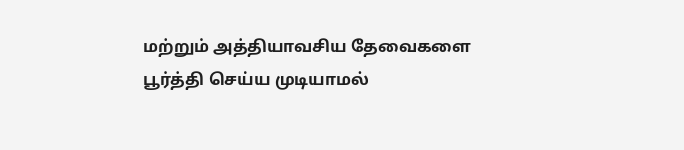மற்றும் அத்தியாவசிய தேவைகளை பூர்த்தி செய்ய முடியாமல்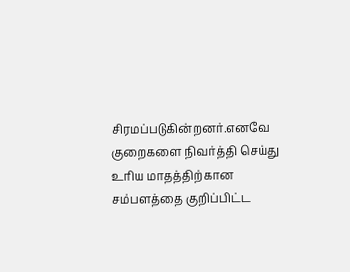சிரமப்படுகின்றனர்.எனவே குறைகளை நிவர்த்தி செய்து உரிய மாதத்திற்கான சம்பளத்தை குறிப்பிட்ட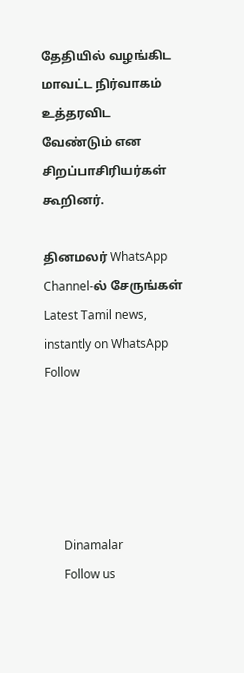தேதியில் வழங்கிட மாவட்ட நிர்வாகம் உத்தரவிட வேண்டும் என சிறப்பாசிரியர்கள் கூறினர்.

தினமலர் WhatsApp Channel-ல் சேருங்கள்
Latest Tamil news, instantly on WhatsApp
Follow





      Dinamalar
      Follow us